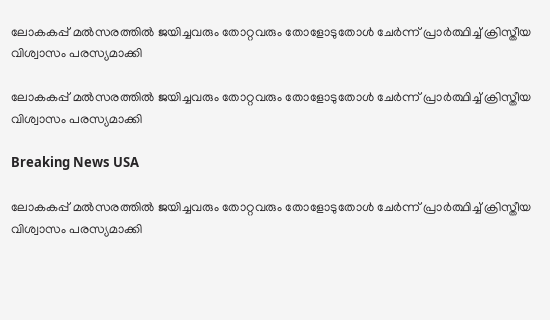ലോകകപ്പ് മല്‍സരത്തില്‍ ജയിച്ചവരും തോറ്റവരും തോളോടുതോള്‍ ചേര്‍ന്ന് പ്രാര്‍ത്ഥിച്ച് ക്രിസ്തീയ വിശ്വാസം പരസ്യമാക്കി

ലോകകപ്പ് മല്‍സരത്തില്‍ ജയിച്ചവരും തോറ്റവരും തോളോടുതോള്‍ ചേര്‍ന്ന് പ്രാര്‍ത്ഥിച്ച് ക്രിസ്തീയ വിശ്വാസം പരസ്യമാക്കി

Breaking News USA

ലോകകപ്പ് മല്‍സരത്തില്‍ ജയിച്ചവരും തോറ്റവരും തോളോടുതോള്‍ ചേര്‍ന്ന് പ്രാര്‍ത്ഥിച്ച് ക്രിസ്തീയ വിശ്വാസം പരസ്യമാക്കി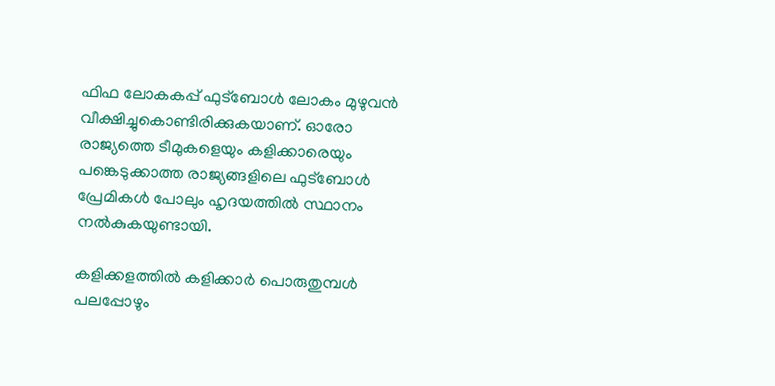ഫിഫ ലോകകപ്പ് ഫുട്ബോള്‍ ലോകം മുഴുവന്‍ വീക്ഷിച്ചുകൊണ്ടിരിക്കുകയാണ്. ഓരോ രാജ്യത്തെ ടീമുകളെയും കളിക്കാരെയും പങ്കെടുക്കാത്ത രാജ്യങ്ങളിലെ ഫുട്ബോള്‍ പ്രേമികള്‍ പോലും ഹൃദയത്തില്‍ സ്ഥാനം നല്‍കുകയുണ്ടായി.

കളിക്കളത്തില്‍ കളിക്കാര്‍ പൊരുതുമ്പള്‍ പലപ്പോഴും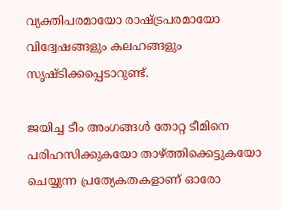വ്യക്തിപരമായോ രാഷ്ട്രപരമായോ വിദ്വേഷങ്ങളും കലഹങ്ങളും സൃഷ്ടിക്കപ്പെടാറുണ്ട്.

ജയിച്ച ടീം അംഗങ്ങള്‍ തോറ്റ ടീമിനെ പരിഹസിക്കുകയോ താഴ്ത്തിക്കെട്ടുകയോ ചെയ്യുന്ന പ്രത്യേകതകളാണ് ഓരോ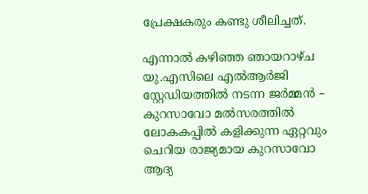പ്രേക്ഷകരും കണ്ടു ശീലിച്ചത്.

എന്നാല്‍ കഴിഞ്ഞ ഞായറാഴ്ച യു.എസിലെ എല്‍ആര്‍ജി സ്റ്റേഡിയത്തില്‍ നടന്ന ജര്‍മ്മന്‍ – കുറസാവോ മല്‍സരത്തില്‍ ലോകകപ്പില്‍ കളിക്കുന്ന ഏറ്റവും ചെറിയ രാജ്യമായ കുറസാവോ ആദ്യ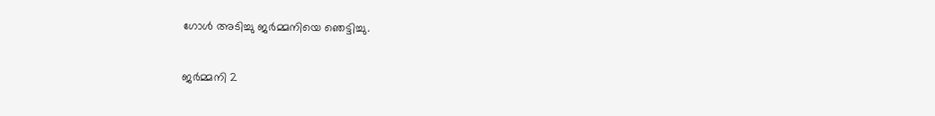ഗോള്‍ അടിച്ചു ജര്‍മ്മനിയെ ഞെട്ടിച്ചു.

ജര്‍മ്മനി 2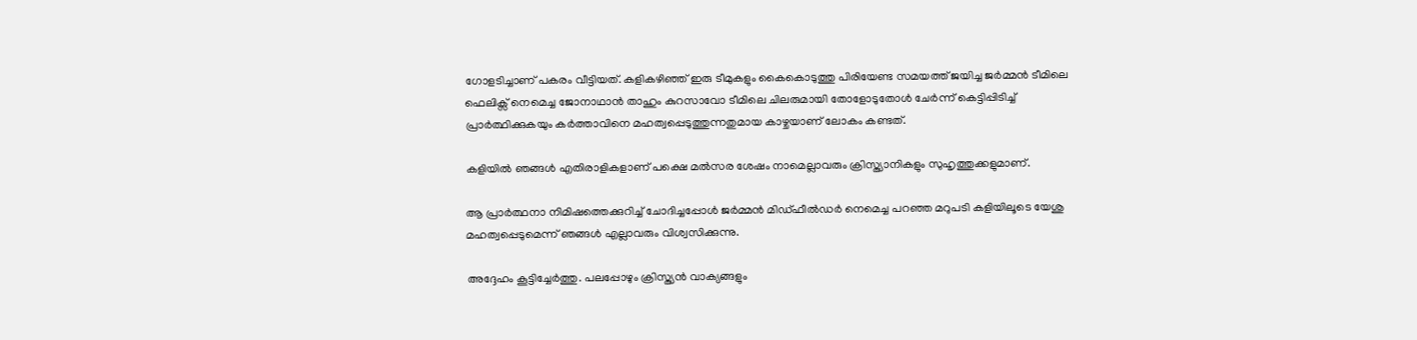ഗോളടിച്ചാണ് പകരം വീട്ടിയത്. കളികഴിഞ്ഞ് ഇരു ടീമുകളും കൈകൊടുത്തു പിരിയേണ്ട സമയത്ത് ജയിച്ച ജര്‍മ്മന്‍ ടീമിലെ ഫെലിക്സ് നെമെച്ച ജോനാഥാന്‍ താഹും കുറസാവോ ടീമിലെ ചിലരുമായി തോളോടുതോള്‍ ചേര്‍ന്ന് കെട്ടിപ്പിടിച്ച് പ്രാര്‍ത്ഥിക്കുകയും കര്‍ത്താവിനെ മഹത്വപ്പെടുത്തുന്നതുമായ കാഴ്ചയാണ് ലോകം കണ്ടത്.

കളിയില്‍ ഞങ്ങള്‍ എതിരാളികളാണ് പക്ഷെ മല്‍സര ശേഷം നാമെല്ലാവരും ക്രിസ്ത്യാനികളും സുഹൃത്തുക്കളുമാണ്.

ആ പ്രാര്‍ത്ഥനാ നിമിഷത്തെക്കുറിച്ച് ചോദിച്ചപ്പോള്‍ ജര്‍മ്മന്‍ മിഡ്ഫീല്‍ഡര്‍ നെമെച്ച പറഞ്ഞ മറുപടി കളിയിലൂടെ യേശു മഹത്വപ്പെടുമെന്ന് ഞങ്ങള്‍ എല്ലാവരും വിശ്വസിക്കുന്നു.

അദ്ദേഹം കൂട്ടിച്ചേര്‍ത്തു. പലപ്പോഴും ക്രിസ്ത്യന്‍ വാക്യങ്ങളും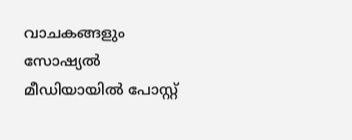വാചകങ്ങളും സോഷ്യല്‍ മീഡിയായില്‍ പോസ്റ്റ്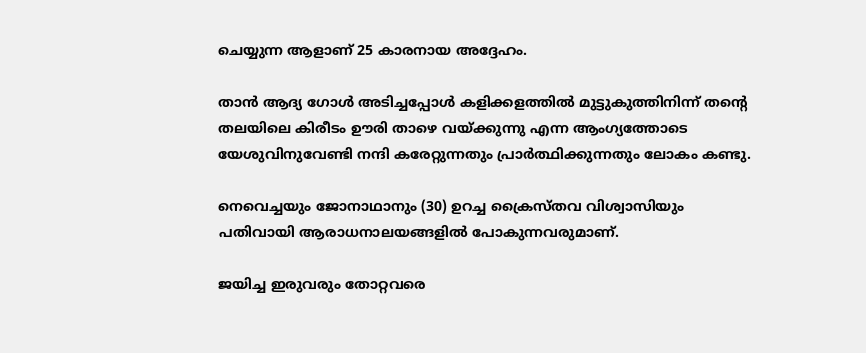ചെയ്യുന്ന ആളാണ് 25 കാരനായ അദ്ദേഹം.

താന്‍ ആദ്യ ഗോള്‍ അടിച്ചപ്പോള്‍ കളിക്കളത്തില്‍ മുട്ടുകുത്തിനിന്ന് തന്റെ തലയിലെ കിരീടം ഊരി താഴെ വയ്ക്കുന്നു എന്ന ആംഗ്യത്തോടെ യേശുവിനുവേണ്ടി നന്ദി കരേറ്റുന്നതും പ്രാര്‍ത്ഥിക്കുന്നതും ലോകം കണ്ടു.

നെവെച്ചയും ജോനാഥാനും (30) ഉറച്ച ക്രൈസ്തവ വിശ്വാസിയും പതിവായി ആരാധനാലയങ്ങളില്‍ പോകുന്നവരുമാണ്.

ജയിച്ച ഇരുവരും തോറ്റവരെ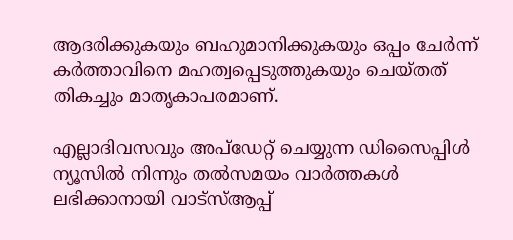ആദരിക്കുകയും ബഹുമാനിക്കുകയും ഒപ്പം ചേര്‍ന്ന് കര്‍ത്താവിനെ മഹത്വപ്പെടുത്തുകയും ചെയ്തത് തികച്ചും മാതൃകാപരമാണ്.

എല്ലാദിവസവും അപ്ഡേറ്റ് ചെയ്യുന്ന ഡിസൈപ്പിൾ ന്യൂസിൽ നിന്നും തൽസമയം വാർത്തകൾ ലഭിക്കാനായി വാട്സ്ആപ്പ്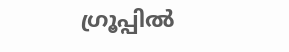ഗ്രൂപ്പിൽ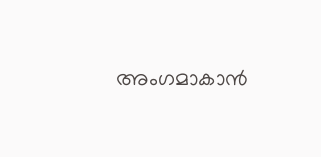അംഗമാകാൻ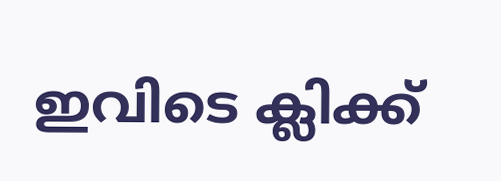ഇവിടെ ക്ലിക്ക്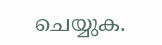ചെയ്യുക.